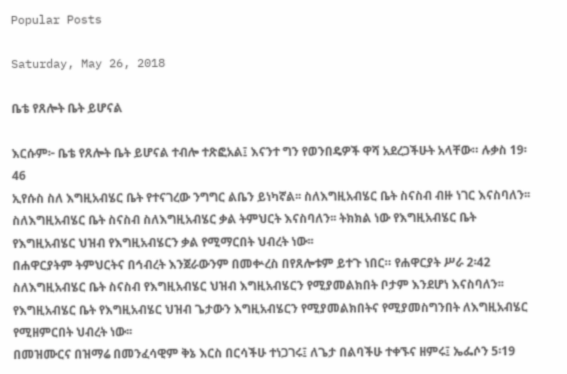Popular Posts

Saturday, May 26, 2018

ቤቴ የጸሎት ቤት ይሆናል

እርሱም፦ ቤቴ የጸሎት ቤት ይሆናል ተብሎ ተጽፎአል፤ እናንተ ግን የወንበዴዎች ዋሻ አደረጋችሁት አላቸው። ሉቃስ 19፡46
ኢየሱስ ስለ እግዚአብሄር ቤት የተናገረው ንግግር ልቤን ይነካኛል፡፡ ስለእግዚአብሄር ቤት ስናስብ ብዙ ነገር እናስባለን፡፡
ስለእግዚአብሄር ቤት ስናስብ ስለእግዚአብሄር ቃል ትምህርት እናስባለን፡፡ ትክክል ነው የእግዚአብሄር ቤት የእግዚአብሄር ህዝብ የእግዚአብሄርን ቃል የሚማርበት ህብረት ነው፡፡
በሐዋርያትም ትምህርትና በኅብረት እንጀራውንም በመቍረስ በየጸሎቱም ይተጉ ነበር። የሐዋርያት ሥራ 2፡42
ስለእግዚአብሄር ቤት ስናስብ የእግዚአብሄር ህዝብ እግዚአብሄርን የሚያመልክበት ቦታም እንደሆነ እናስባለን፡፡ የእግዚአብሄር ቤት የእግዚአብሄር ህዝብ ጌታውን እግዚአብሄርን የሚያመልክበትና የሚያመስግንበት ለእግዚአብሄር የሚዘምርበት ህብረት ነው፡፡
በመዝሙርና በዝማሬ በመንፈሳዊም ቅኔ እርስ በርሳችሁ ተነጋገሩ፤ ለጌታ በልባችሁ ተቀኙና ዘምሩ፤ ኤፌሶን 5፡19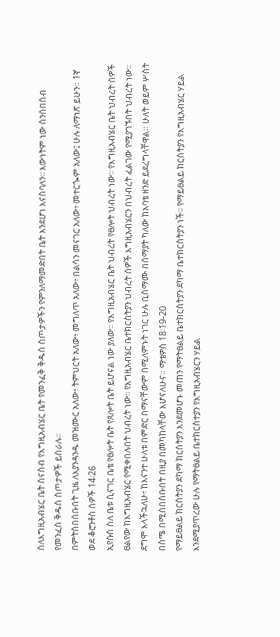ስለእግዚአብሄር ቤት ስናስብ የእግዚአብሄር ቤት የመንፈቅ ቅዱስ ስጦታዎችን የምንለማመድበት ቤት እንደሆነ እናስባለን፡፡ እውነትም ነው ስንሰበሰብ የመንፈስ ቅዱስ ስጦታዎች ይሰራሉ፡፡
በምትሰበሰቡበት ጊዜ ለእያንዳንዱ መዝሙር አለው፥ ትምህርት አለው፥ መግለጥ አለው፥ በልሳን መናገር አለው፥ መተርጐም አለው፤ ሁሉ ለማነጽ ይሁን። 1ኛ ወደ ቆሮንቶስ ሰዎች 14፡26
ኢየሱስ ስለ ቤቱ ሲናገር ቤቴ የፀሎት ቤት የጸሎት ቤት ይሆናል ነው ያለው፡፡ የእግዚአብሄር ቤት ህብረት የፀሎት ህብረት ነው፡፡ የእግዚአብሄር ቤት ህብረት ሰዎች ፀልየው ከእግዚአብሄር የሚቀበሉበት ህብረት ነው፡፡ የእግዚአብሄር ቤተክርስትያን ህብረት ሰዎች እግዚአብሄርን በህብረት ፈልገው የሚያገኙበት ህብረት ነው፡፡
ደግሞ እላችኋለሁ፥ ከእናንተ ሁለቱ በምድር በማናቸውም በሚለምኑት ነገር ሁሉ ቢስማሙ በሰማያት ካለው ከአባቴ ዘንድ ይደረግላቸዋል። ሁለት ወይም ሦስት በስሜ በሚሰበሰቡበት በዚያ በመካከላቸው እሆናለሁና። ማቴዎስ 18፡19-20
የማይፀልይ ክርስትያን ደካማ ክርስትያን እንደመሆኑ መጠን የማትፀልይ ቤተክርስትያን ደካማ ቤተክርስትያን ነች፡፡ የማይፀልይ ክርስትያን የእግዚአብሄር ሃይል እንደሚያጥረው ሁሉ የማትፀልይ ቤተክርስተያን የእግዚአብሄርን ሃይል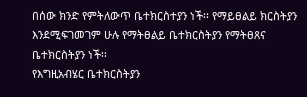በሰው ክንድ የምትለውጥ ቤተክርስተያን ነች፡፡ የማይፀልይ ክርስትያን እንደሚፍገመገም ሁሉ የማትፀልይ ቤተክርስትያን የማትፀጸና ቤተክርስትያን ነች፡፡
የእግዚአብሄር ቤተክርስትያን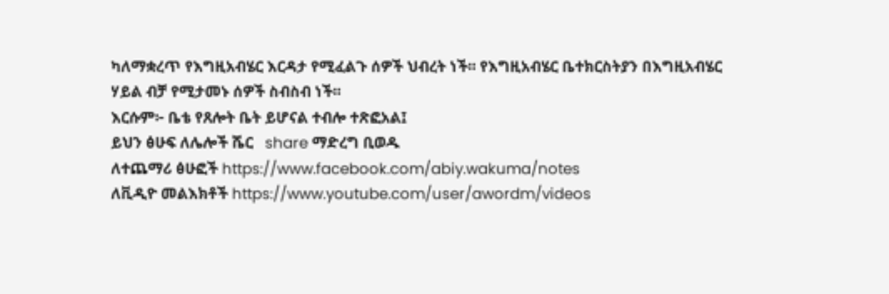ካለማቋረጥ የእግዚአብሄር እርዳታ የሚፈልጉ ሰዎች ህብረት ነች፡፡ የእግዚአብሄር ቤተክርስትያን በእግዚአብሄር ሃይል ብቻ የሚታመኑ ሰዎች ስብስብ ነች፡፡
እርሱም፦ ቤቴ የጸሎት ቤት ይሆናል ተብሎ ተጽፎአል፤
ይህን ፅሁፍ ለሌሎች ሼር   share ማድረግ ቢወዱ
ለተጨማሪ ፅሁፎች https://www.facebook.com/abiy.wakuma/notes
ለቪዲዮ መልእክቶች https://www.youtube.com/user/awordm/videos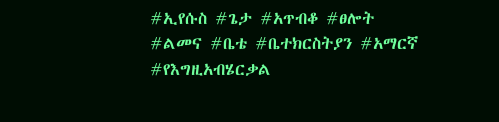#ኢየሱስ #ጌታ #አጥብቆ #ፀሎት #ልመና #ቤቴ #ቤተክርስትያን #አማርኛ #የእግዚአብሄርቃል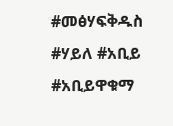#መፅሃፍቅዱስ #ሃይለ #አቢይ #አቢይዋቁማ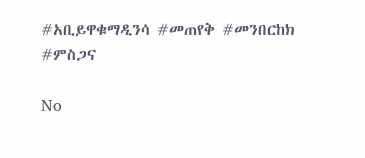#አቢይዋቁማዲንሳ #መጠየቅ #መንበርከክ #ምስጋና

No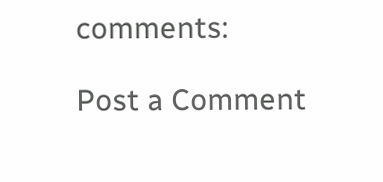comments:

Post a Comment